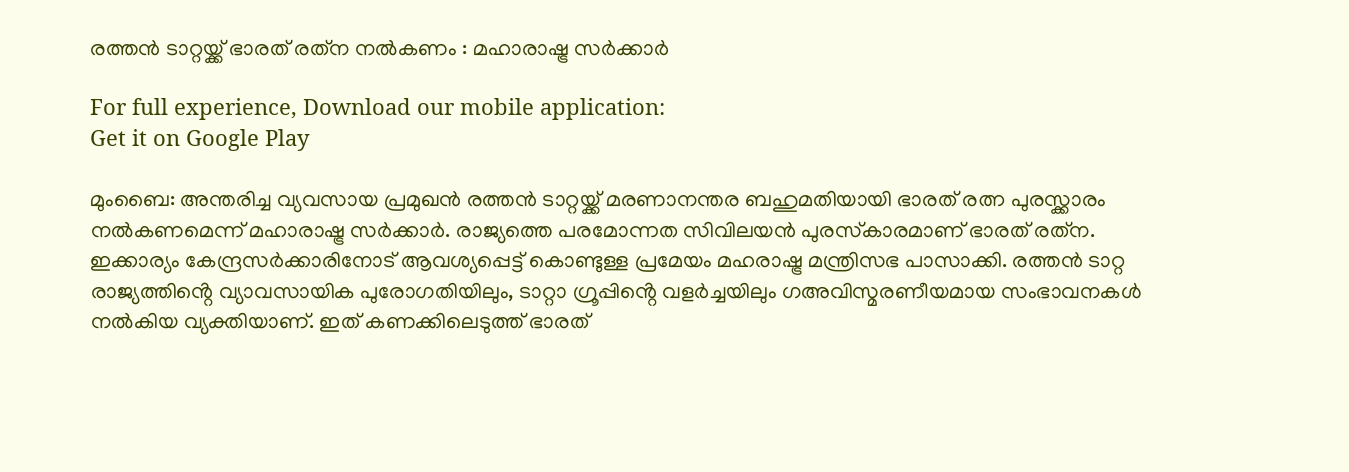രത്തന്‍ ടാറ്റയ്ക്ക് ഭാരത് രത്‌ന നല്‍കണം : മഹാരാഷ്ട്ര സര്‍ക്കാര്‍

For full experience, Download our mobile application:
Get it on Google Play

മുംബൈ: അന്തരിച്ച വ്യവസായ പ്രമുഖൻ രത്തന്‍ ടാറ്റയ്ക്ക് മരണാനന്തര ബഹുമതിയായി ഭാരത് രത്ന പുരസ്ക്കാരം നൽകണമെന്ന് മഹാരാഷ്ട്ര സർക്കാർ. രാജ്യത്തെ പരമോന്നത സിവിലയന്‍ പുരസ്‌കാരമാണ് ഭാരത് രത്‌ന. ഇക്കാര്യം കേന്ദ്രസര്‍ക്കാരിനോട് ആവശ്യപ്പെട്ട് കൊണ്ടുള്ള പ്രമേയം മഹരാഷ്ട്ര മന്ത്രിസഭ പാസാക്കി. രത്തൻ ടാറ്റ രാജ്യത്തിൻ്റെ വ്യാവസായിക പുരോഗതിയിലും, ടാറ്റാ ഗ്രൂപ്പിൻ്റെ വളര്‍ച്ചയിലും ഗഅവിസ്മരണീയമായ സംഭാവനകൾ നൽകിയ വ്യക്തിയാണ്. ഇത് കണക്കിലെടുത്ത് ഭാരത്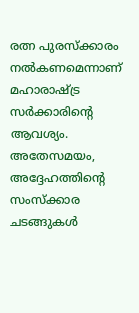രത്ന പുരസ്ക്കാരം നൽകണമെന്നാണ് മഹാരാഷ്ട്ര സർക്കാരിൻ്റെ ആവശ്യം. അതേസമയം, അദ്ദേഹത്തിൻ്റെ സംസ്ക്കാര ചടങ്ങുകൾ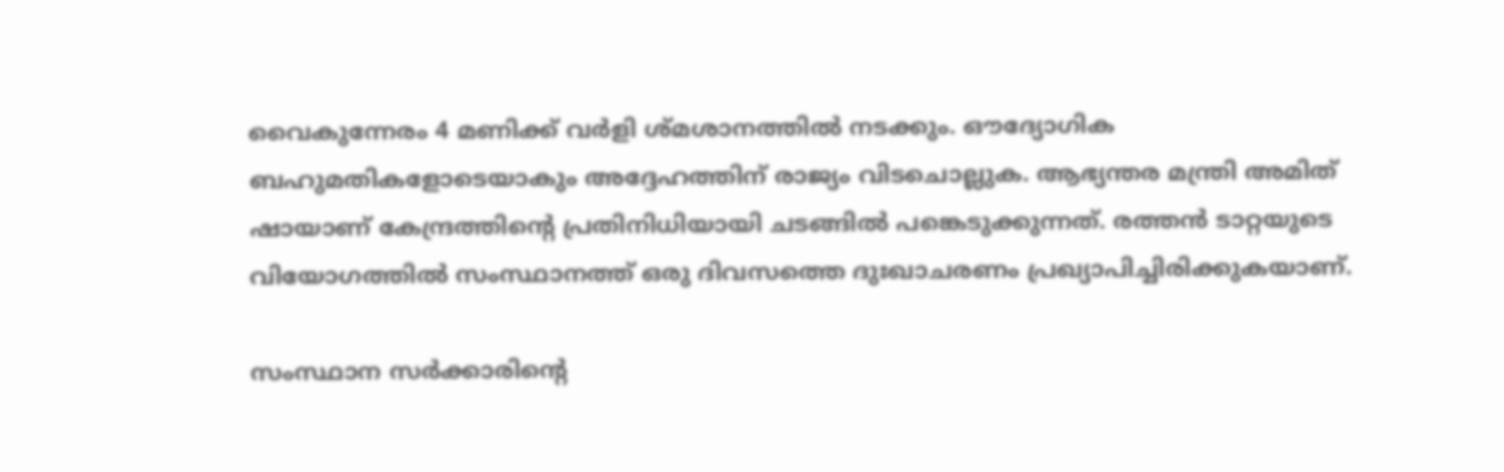വൈകുന്നേരം 4 മണിക്ക് വര്‍ളി ശ്മശാനത്തില്‍ നടക്കും. ഔദ്യോഗിക ബഹുമതികളോടെയാകും അദ്ദേഹത്തിന് രാജ്യം വിടചൊല്ലുക. ആഭ്യന്തര മന്ത്രി അമിത് ഷായാണ് കേന്ദ്രത്തിൻ്റെ പ്രതിനിധിയായി ചടങ്ങിൽ പങ്കെടുക്കുന്നത്. രത്തൻ ടാറ്റയുടെ വിയോഗത്തിൽ സംസ്ഥാനത്ത് ഒരു ദിവസത്തെ ദുഃഖാചരണം പ്രഖ്യാപിച്ചിരിക്കുകയാണ്.

സംസ്ഥാന സര്‍ക്കാരിന്റെ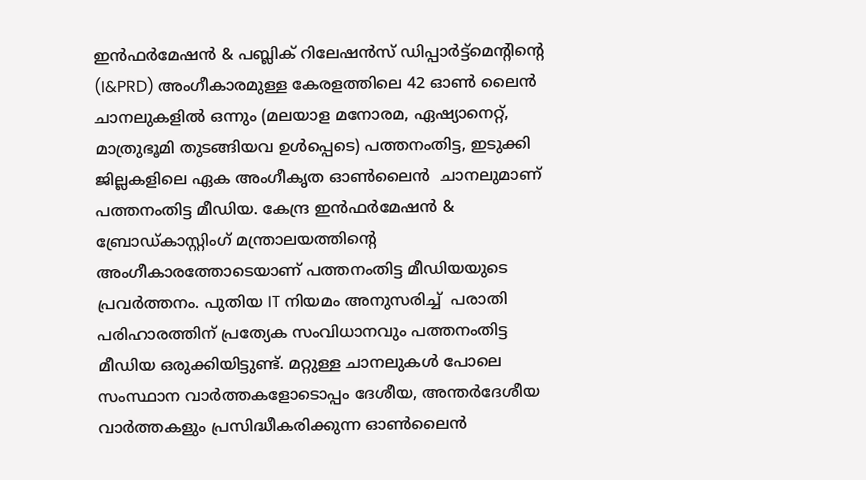ഇന്‍ഫര്‍മേഷന്‍ & പബ്ലിക് റിലേഷന്‍സ് ഡിപ്പാര്‍ട്ട്മെന്റിന്റെ (I&PRD) അംഗീകാരമുള്ള കേരളത്തിലെ 42 ഓണ്‍ ലൈന്‍ ചാനലുകളില്‍ ഒന്നും (മലയാള മനോരമ, ഏഷ്യാനെറ്റ്, മാത്രുഭൂമി തുടങ്ങിയവ ഉള്‍പ്പെടെ) പത്തനംതിട്ട, ഇടുക്കി ജില്ലകളിലെ ഏക അംഗീകൃത ഓണ്‍ലൈന്‍  ചാനലുമാണ് പത്തനംതിട്ട മീഡിയ. കേന്ദ്ര ഇന്‍ഫര്‍മേഷന്‍ & ബ്രോഡ്‌കാസ്റ്റിംഗ് മന്ത്രാലയത്തിന്റെ അംഗീകാരത്തോടെയാണ് പത്തനംതിട്ട മീഡിയയുടെ പ്രവര്‍ത്തനം. പുതിയ IT നിയമം അനുസരിച്ച്  പരാതി പരിഹാരത്തിന് പ്രത്യേക സംവിധാനവും പത്തനംതിട്ട മീഡിയ ഒരുക്കിയിട്ടുണ്ട്. മറ്റുള്ള ചാനലുകള്‍ പോലെ സംസ്ഥാന വാര്‍ത്തകളോടൊപ്പം ദേശീയ, അന്തര്‍ദേശീയ വാര്‍ത്തകളും പ്രസിദ്ധീകരിക്കുന്ന ഓണ്‍ലൈന്‍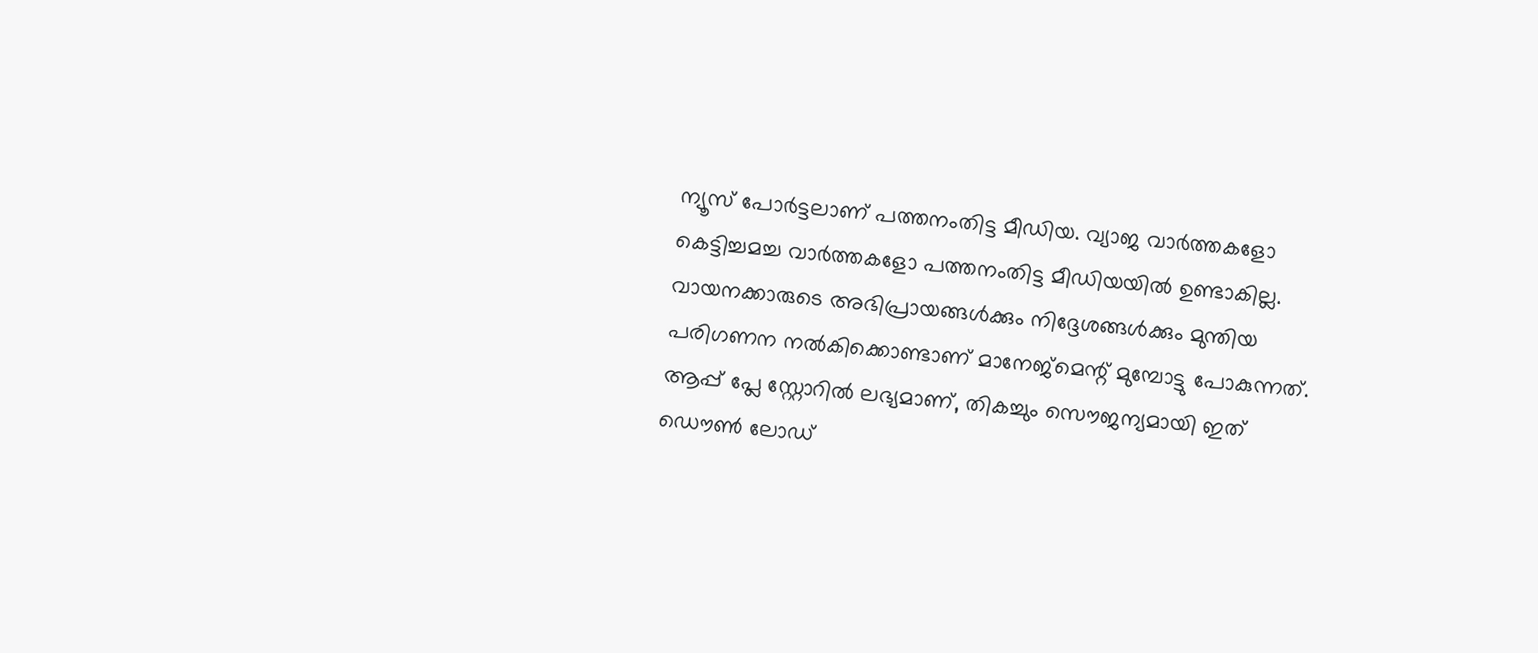ന്യൂസ് പോര്‍ട്ടലാണ് പത്തനംതിട്ട മീഡിയ. വ്യാജ വാര്‍ത്തകളോ കെട്ടിച്ചമച്ച വാര്‍ത്തകളോ പത്തനംതിട്ട മീഡിയയില്‍ ഉണ്ടാകില്ല. വായനക്കാരുടെ അഭിപ്രായങ്ങള്‍ക്കും നിദ്ദേശങ്ങള്‍ക്കും മുന്തിയ പരിഗണന നല്‍കിക്കൊണ്ടാണ് മാനേജ്മെന്റ് മുമ്പോട്ടു പോകുന്നത്. ആപ്പ് പ്ലേ സ്റ്റോറില്‍ ലഭ്യമാണ്, തികച്ചും സൌജന്യമായി ഇത് ഡൌണ്‍ ലോഡ്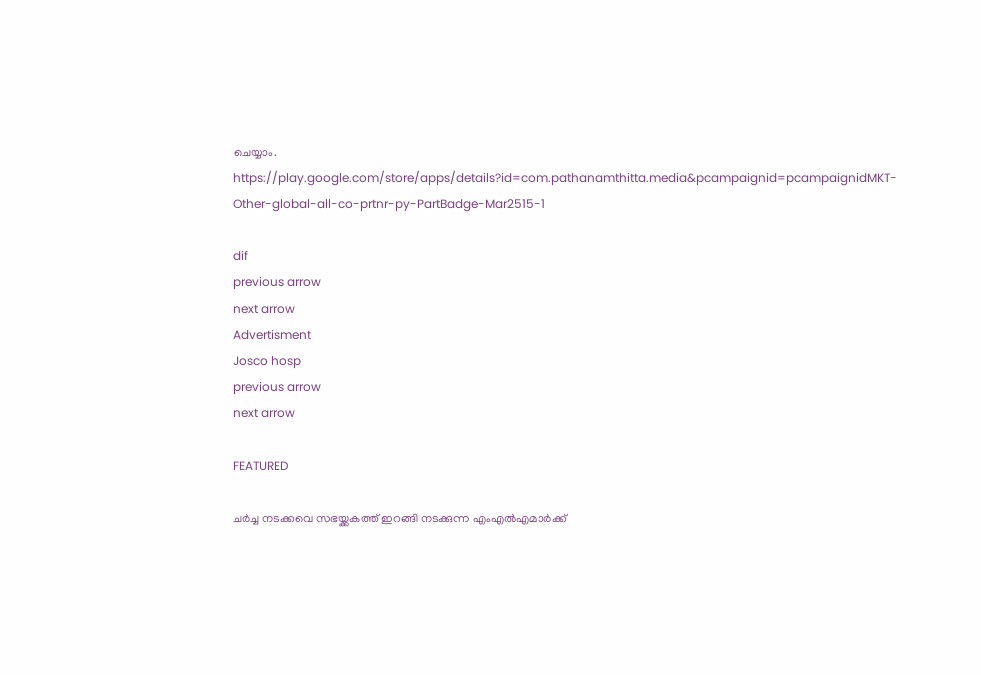ചെയ്യാം. https://play.google.com/store/apps/details?id=com.pathanamthitta.media&pcampaignid=pcampaignidMKT-Other-global-all-co-prtnr-py-PartBadge-Mar2515-1

dif
previous arrow
next arrow
Advertisment
Josco hosp
previous arrow
next arrow

FEATURED

ചർച്ച നടക്കവെ സഭയ്ക്കകത്ത് ഇറങ്ങി നടക്കുന്ന എംഎൽഎമാർക്ക്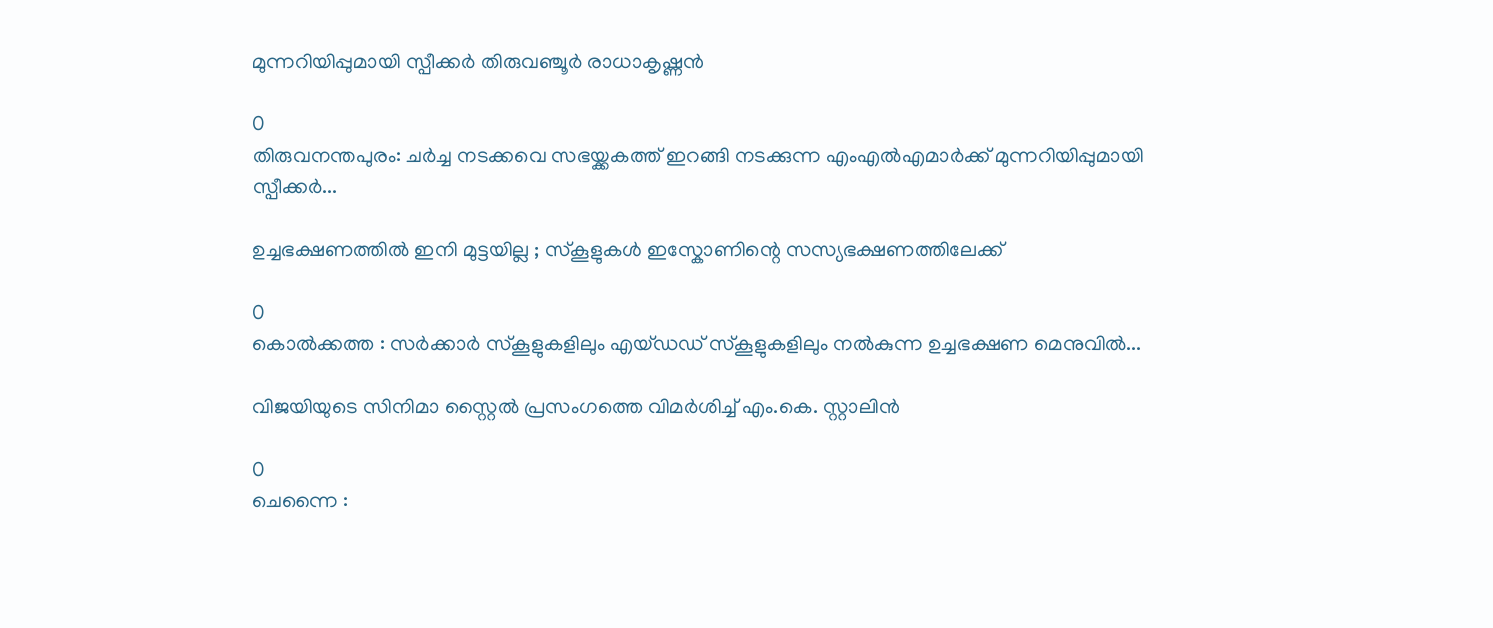മുന്നറിയിപ്പുമായി സ്പീക്കർ തിരുവഞ്ചൂർ രാധാകൃഷ്ണൻ

0
തിരുവനന്തപുരം: ചർച്ച നടക്കവെ സഭയ്ക്കകത്ത് ഇറങ്ങി നടക്കുന്ന എംഎൽഎമാർക്ക് മുന്നറിയിപ്പുമായി സ്പീക്കർ...

ഉച്ചഭക്ഷണത്തിൽ ഇനി മുട്ടയില്ല ; സ്കൂളുകൾ ഇസ്കോണിന്റെ സസ്യഭക്ഷണത്തിലേക്ക്

0
കൊൽക്കത്ത : സർക്കാർ സ്‌കൂളുകളിലും എയ്ഡഡ് സ്‌കൂളുകളിലും നൽകുന്ന ഉച്ചഭക്ഷണ മെനുവിൽ...

വിജയിയുടെ സിനിമാ സ്റ്റൈൽ പ്രസംഗത്തെ വിമർശിച്ച് എം.കെ. സ്റ്റാലിൻ

0
ചെന്നൈ :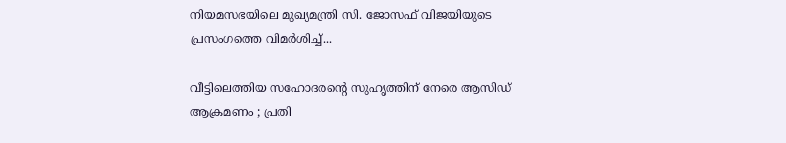നിയമസഭയിലെ മുഖ്യമന്ത്രി സി. ജോസഫ് വിജയിയുടെ പ്രസംഗത്തെ വിമർശിച്ച്...

വീട്ടിലെത്തിയ സഹോദരന്റെ സുഹൃത്തിന് നേരെ ആസിഡ് ആക്രമണം ; പ്രതി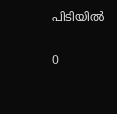പിടിയിൽ

0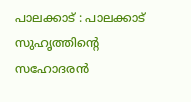പാലക്കാട് : പാലക്കാട് സുഹൃത്തിന്റെ സഹോദരൻ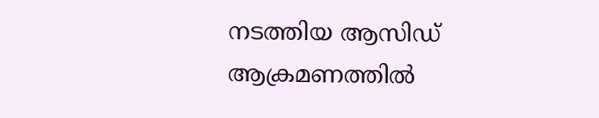നടത്തിയ ആസിഡ് ആക്രമണത്തിൽ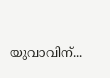യുവാവിന്...